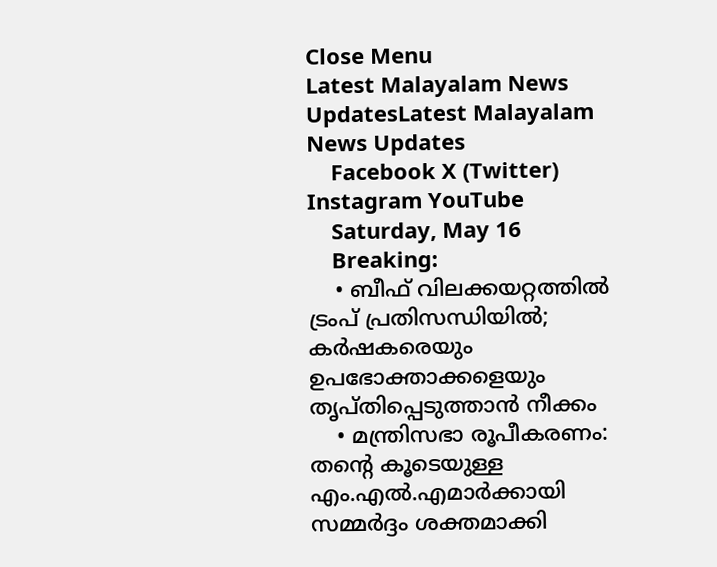Close Menu
Latest Malayalam News UpdatesLatest Malayalam News Updates
    Facebook X (Twitter) Instagram YouTube
    Saturday, May 16
    Breaking:
    • ബീഫ് വിലക്കയറ്റത്തിൽ ട്രംപ് പ്രതിസന്ധിയിൽ; കർഷകരെയും ഉപഭോക്താക്കളെയും തൃപ്തിപ്പെടുത്താൻ നീക്കം
    • മന്ത്രിസഭാ രൂപീകരണം: തന്റെ കൂടെയുള്ള എം.എൽ.എമാർക്കായി സമ്മർദ്ദം ശക്തമാക്കി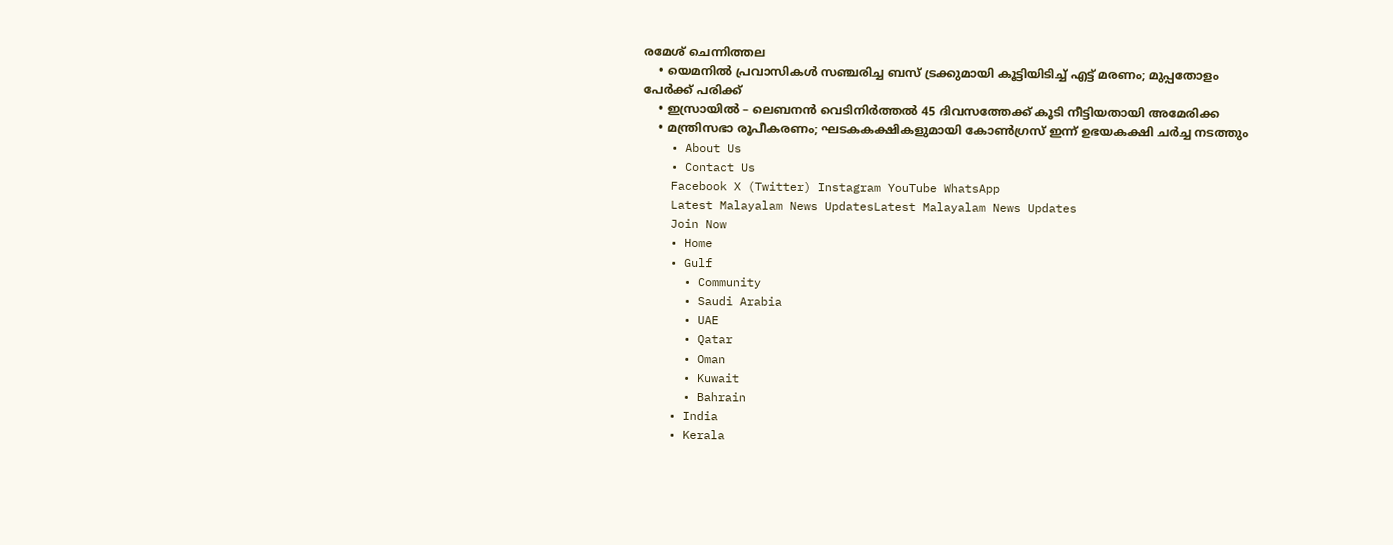രമേശ് ചെന്നിത്തല
    • യെമനിൽ പ്രവാസികൾ സഞ്ചരിച്ച ബസ് ട്രക്കുമായി കൂട്ടിയിടിച്ച് എട്ട് മരണം; മുപ്പതോളം പേർക്ക് പരിക്ക്
    • ഇസ്രായിൽ – ലെബനൻ വെടിനിർത്തൽ 45 ദിവസത്തേക്ക് കൂടി നീട്ടിയതായി അമേരിക്ക
    • മന്ത്രിസഭാ രൂപീകരണം; ഘടകകക്ഷികളുമായി കോൺഗ്രസ് ഇന്ന് ഉഭയകക്ഷി ചർച്ച നടത്തും
    • About Us
    • Contact Us
    Facebook X (Twitter) Instagram YouTube WhatsApp
    Latest Malayalam News UpdatesLatest Malayalam News Updates
    Join Now
    • Home
    • Gulf
      • Community
      • Saudi Arabia
      • UAE
      • Qatar
      • Oman
      • Kuwait
      • Bahrain
    • India
    • Kerala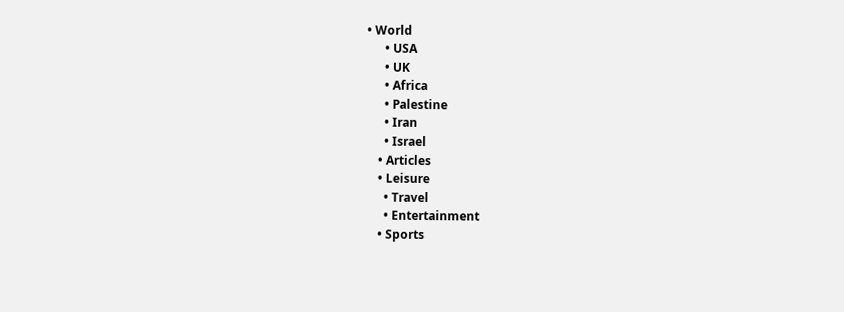• World
      • USA
      • UK
      • Africa
      • Palestine
      • Iran
      • Israel
    • Articles
    • Leisure
      • Travel
      • Entertainment
    • Sports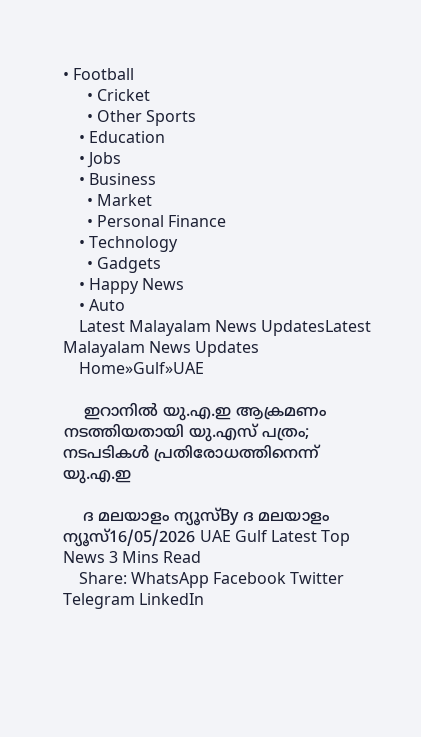• Football
      • Cricket
      • Other Sports
    • Education
    • Jobs
    • Business
      • Market
      • Personal Finance
    • Technology
      • Gadgets
    • Happy News
    • Auto
    Latest Malayalam News UpdatesLatest Malayalam News Updates
    Home»Gulf»UAE

    ഇറാനിൽ യു.എ.ഇ ആക്രമണം നടത്തിയതായി യു.എസ് പത്രം; നടപടികൾ പ്രതിരോധത്തിനെന്ന് യു.എ.ഇ

    ദ മലയാളം ന്യൂസ്By ദ മലയാളം ന്യൂസ്16/05/2026 UAE Gulf Latest Top News 3 Mins Read
    Share: WhatsApp Facebook Twitter Telegram LinkedIn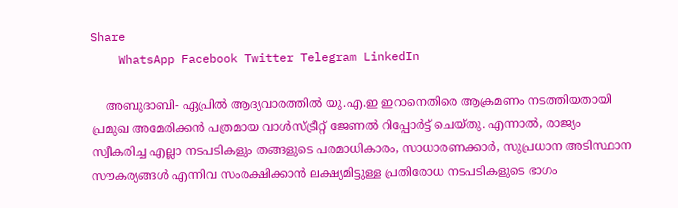Share
    WhatsApp Facebook Twitter Telegram LinkedIn

    അബുദാബി- ഏപ്രിൽ ആദ്യവാരത്തിൽ യു.എ.ഇ ഇറാനെതിരെ ആക്രമണം നടത്തിയതായി പ്രമുഖ അമേരിക്കൻ പത്രമായ വാൾസ്ട്രീറ്റ് ജേണൽ റിപ്പോർട്ട് ചെയ്തു. എന്നാൽ, രാജ്യം സ്വീകരിച്ച എല്ലാ നടപടികളും തങ്ങളുടെ പരമാധികാരം, സാധാരണക്കാർ, സുപ്രധാന അടിസ്ഥാന സൗകര്യങ്ങൾ എന്നിവ സംരക്ഷിക്കാൻ ലക്ഷ്യമിട്ടുള്ള പ്രതിരോധ നടപടികളുടെ ഭാഗം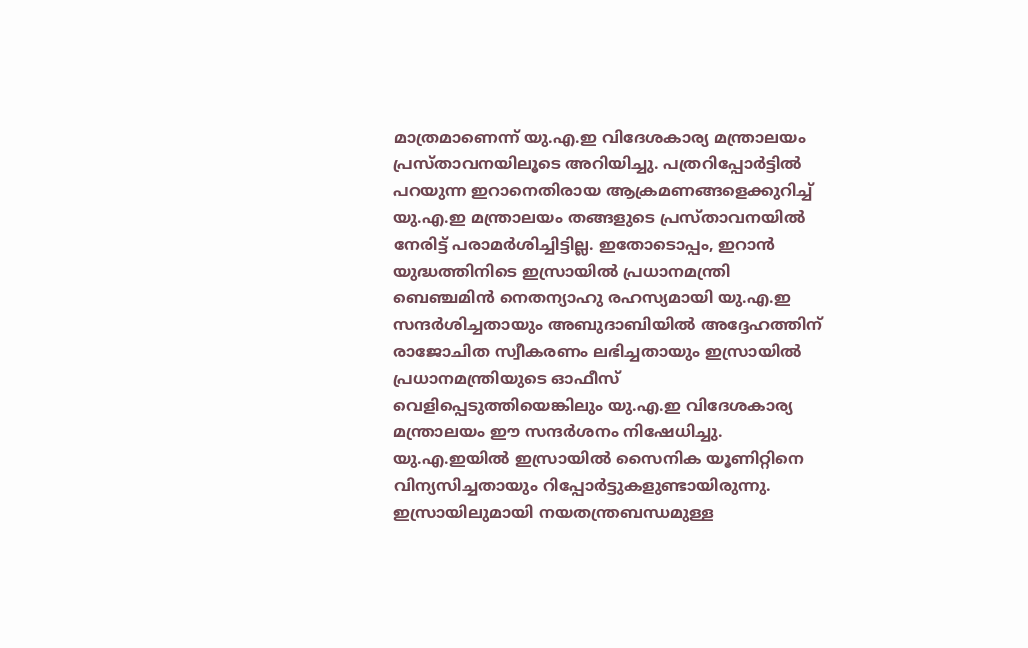മാത്രമാണെന്ന് യു.എ.ഇ വിദേശകാര്യ മന്ത്രാലയം പ്രസ്താവനയിലൂടെ അറിയിച്ചു. പത്രറിപ്പോർട്ടിൽ പറയുന്ന ഇറാനെതിരായ ആക്രമണങ്ങളെക്കുറിച്ച് യു.എ.ഇ മന്ത്രാലയം തങ്ങളുടെ പ്രസ്താവനയിൽ നേരിട്ട് പരാമർശിച്ചിട്ടില്ല. ഇതോടൊപ്പം, ഇറാൻ യുദ്ധത്തിനിടെ ഇസ്രായിൽ പ്രധാനമന്ത്രി ബെഞ്ചമിൻ നെതന്യാഹു രഹസ്യമായി യു.എ.ഇ സന്ദർശിച്ചതായും അബുദാബിയിൽ അദ്ദേഹത്തിന് രാജോചിത സ്വീകരണം ലഭിച്ചതായും ഇസ്രായിൽ പ്രധാനമന്ത്രിയുടെ ഓഫീസ് വെളിപ്പെടുത്തിയെങ്കിലും യു.എ.ഇ വിദേശകാര്യ മന്ത്രാലയം ഈ സന്ദർശനം നിഷേധിച്ചു. യു.എ.ഇയിൽ ഇസ്രായിൽ സൈനിക യൂണിറ്റിനെ വിന്യസിച്ചതായും റിപ്പോർട്ടുകളുണ്ടായിരുന്നു. ഇസ്രായിലുമായി നയതന്ത്രബന്ധമുള്ള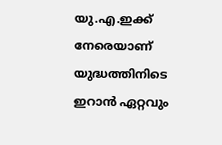യു.എ.ഇക്ക് നേരെയാണ് യുദ്ധത്തിനിടെ ഇറാൻ ഏറ്റവും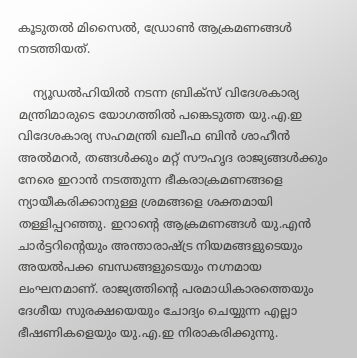കൂടുതൽ മിസൈൽ, ഡ്രോൺ ആക്രമണങ്ങൾ നടത്തിയത്.

    ന്യൂഡൽഹിയിൽ നടന്ന ബ്രിക്സ് വിദേശകാര്യ മന്ത്രിമാരുടെ യോഗത്തിൽ പങ്കെടുത്ത യു.എ.ഇ വിദേശകാര്യ സഹമന്ത്രി ഖലീഫ ബിൻ ശാഹീൻ അൽമറർ, തങ്ങൾക്കും മറ്റ് സൗഹൃദ രാജ്യങ്ങൾക്കും നേരെ ഇറാൻ നടത്തുന്ന ഭീകരാക്രമണങ്ങളെ ന്യായീകരിക്കാനുള്ള ശ്രമങ്ങളെ ശക്തമായി തള്ളിപ്പറഞ്ഞു. ഇറാന്റെ ആക്രമണങ്ങൾ യു.എൻ ചാർട്ടറിന്റെയും അന്താരാഷ്ട്ര നിയമങ്ങളുടെയും അയൽപക്ക ബന്ധങ്ങളുടെയും നഗ്നമായ ലംഘനമാണ്. രാജ്യത്തിന്റെ പരമാധികാരത്തെയും ദേശീയ സുരക്ഷയെയും ചോദ്യം ചെയ്യുന്ന എല്ലാ ഭീഷണികളെയും യു.എ.ഇ നിരാകരിക്കുന്നു.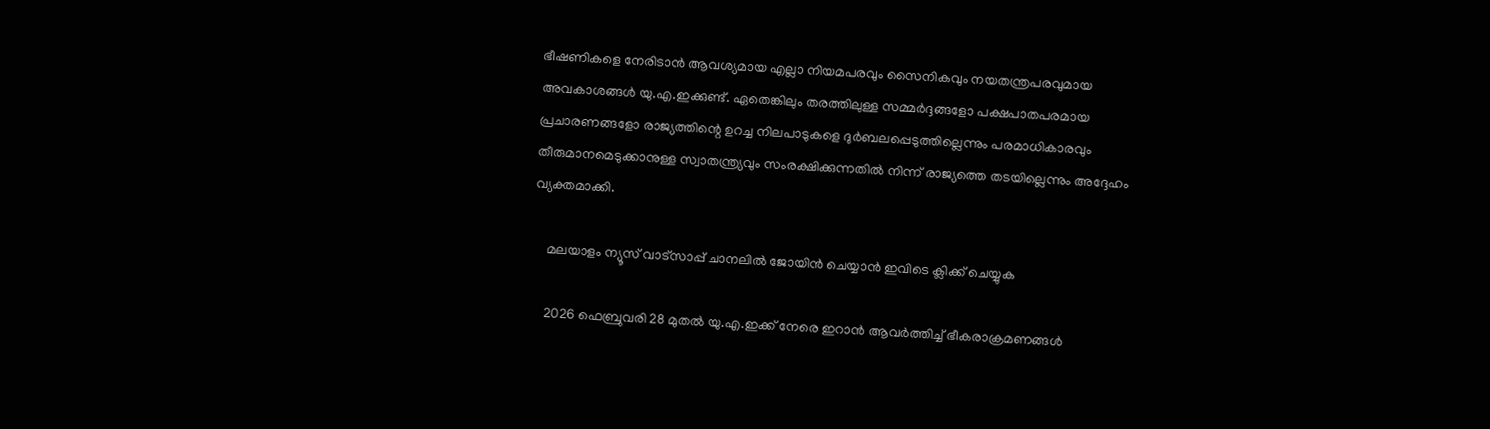ഭീഷണികളെ നേരിടാൻ ആവശ്യമായ എല്ലാ നിയമപരവും സൈനികവും നയതന്ത്രപരവുമായ അവകാശങ്ങൾ യു.എ.ഇക്കുണ്ട്. ഏതെങ്കിലും തരത്തിലുള്ള സമ്മർദ്ദങ്ങളോ പക്ഷപാതപരമായ പ്രചാരണങ്ങളോ രാജ്യത്തിന്റെ ഉറച്ച നിലപാടുകളെ ദുർബലപ്പെടുത്തില്ലെന്നും പരമാധികാരവും തീരുമാനമെടുക്കാനുള്ള സ്വാതന്ത്ര്യവും സംരക്ഷിക്കുന്നതിൽ നിന്ന് രാജ്യത്തെ തടയില്ലെന്നും അദ്ദേഹം വ്യക്തമാക്കി.

    മലയാളം ന്യൂസ് വാട്സാപ്പ് ചാനലിൽ ജോയിൻ ചെയ്യാൻ ഇവിടെ ക്ലിക്ക് ചെയ്യുക

    2026 ഫെബ്രുവരി 28 മുതൽ യു.എ.ഇക്ക് നേരെ ഇറാൻ ആവർത്തിച്ച് ഭീകരാക്രമണങ്ങൾ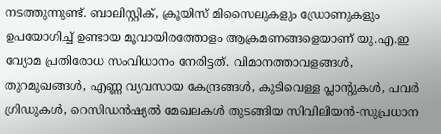നടത്തുന്നുണ്ട്. ബാലിസ്റ്റിക്, ക്രൂയിസ് മിസൈലുകളും ഡ്രോണുകളും ഉപയോഗിച്ച് ഉണ്ടായ മൂവായിരത്തോളം ആക്രമണങ്ങളെയാണ് യു.എ.ഇ വ്യോമ പ്രതിരോധ സംവിധാനം നേരിട്ടത്. വിമാനത്താവളങ്ങൾ, തുറമുഖങ്ങൾ, എണ്ണ വ്യവസായ കേന്ദ്രങ്ങൾ, കുടിവെള്ള പ്ലാന്റുകൾ, പവർ ഗ്രിഡുകൾ, റെസിഡൻഷ്യൽ മേഖലകൾ തുടങ്ങിയ സിവിലിയൻ-സുപ്രധാന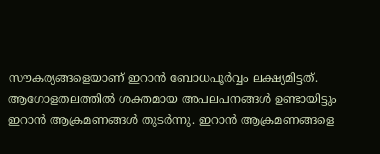സൗകര്യങ്ങളെയാണ് ഇറാൻ ബോധപൂർവ്വം ലക്ഷ്യമിട്ടത്. ആഗോളതലത്തിൽ ശക്തമായ അപലപനങ്ങൾ ഉണ്ടായിട്ടും ഇറാൻ ആക്രമണങ്ങൾ തുടർന്നു. ഇറാൻ ആക്രമണങ്ങളെ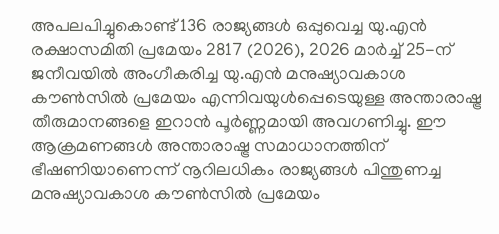അപലപിച്ചുകൊണ്ട് 136 രാജ്യങ്ങൾ ഒപ്പുവെച്ച യു.എൻ രക്ഷാസമിതി പ്രമേയം 2817 (2026), 2026 മാർച്ച് 25-ന് ജനീവയിൽ അംഗീകരിച്ച യു.എൻ മനുഷ്യാവകാശ കൗൺസിൽ പ്രമേയം എന്നിവയുൾപ്പെടെയുള്ള അന്താരാഷ്ട്ര തീരുമാനങ്ങളെ ഇറാൻ പൂർണ്ണമായി അവഗണിച്ചു. ഈ ആക്രമണങ്ങൾ അന്താരാഷ്ട്ര സമാധാനത്തിന് ഭീഷണിയാണെന്ന് നൂറിലധികം രാജ്യങ്ങൾ പിന്തുണച്ച മനുഷ്യാവകാശ കൗൺസിൽ പ്രമേയം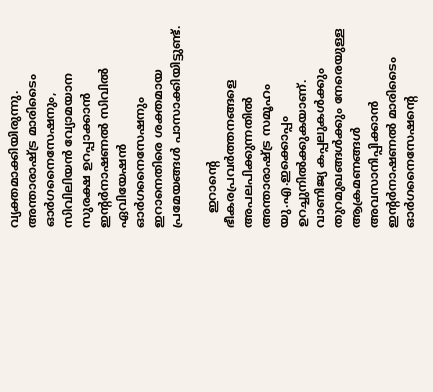വ്യക്തമാക്കിയിരുന്നു. അന്താരാഷ്ട്ര മാരിടൈം ഓർഗനൈസേഷനും, സിവിലിയൻ വ്യോമയാന സുരക്ഷ ഉറപ്പാക്കാൻ ഇന്റർനാഷണൽ സിവിൽ ഏവിയേഷൻ ഓർഗനൈസേഷനും ഇറാനെതിരെ ശക്തമായ പ്രമേയങ്ങൾ പാസാക്കിയിട്ടുണ്ട്.

    ഇറാന്റെ ഭീകരപ്രവർത്തനങ്ങളെ അപലപിക്കുന്നതിൽ അന്താരാഷ്ട്ര സമൂഹം യു.എ.ഇക്കൊപ്പം ഉറച്ചുനിൽക്കുകയാണ്. വാണിജ്യ കപ്പലുകൾക്കും തുറമുഖങ്ങൾക്കും നേരെയുള്ള ആക്രമണങ്ങൾ അവസാനിപ്പിക്കാൻ ഇന്റർനാഷണൽ മാരിടൈം ഓർഗനൈസേഷന്റെ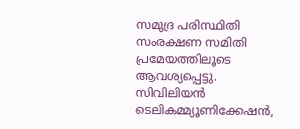സമുദ്ര പരിസ്ഥിതി സംരക്ഷണ സമിതി പ്രമേയത്തിലൂടെ ആവശ്യപ്പെട്ടു. സിവിലിയൻ ടെലികമ്മ്യൂണിക്കേഷൻ,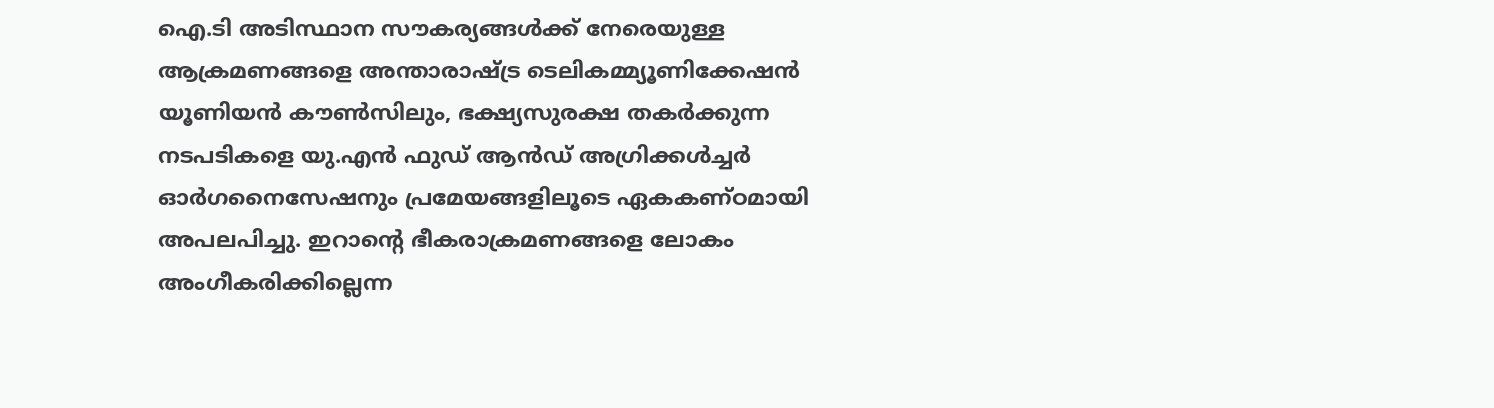ഐ.ടി അടിസ്ഥാന സൗകര്യങ്ങൾക്ക് നേരെയുള്ള ആക്രമണങ്ങളെ അന്താരാഷ്ട്ര ടെലികമ്മ്യൂണിക്കേഷൻ യൂണിയൻ കൗൺസിലും, ഭക്ഷ്യസുരക്ഷ തകർക്കുന്ന നടപടികളെ യു.എൻ ഫുഡ് ആൻഡ് അഗ്രിക്കൾച്ചർ ഓർഗനൈസേഷനും പ്രമേയങ്ങളിലൂടെ ഏകകണ്ഠമായി അപലപിച്ചു. ഇറാന്റെ ഭീകരാക്രമണങ്ങളെ ലോകം അംഗീകരിക്കില്ലെന്ന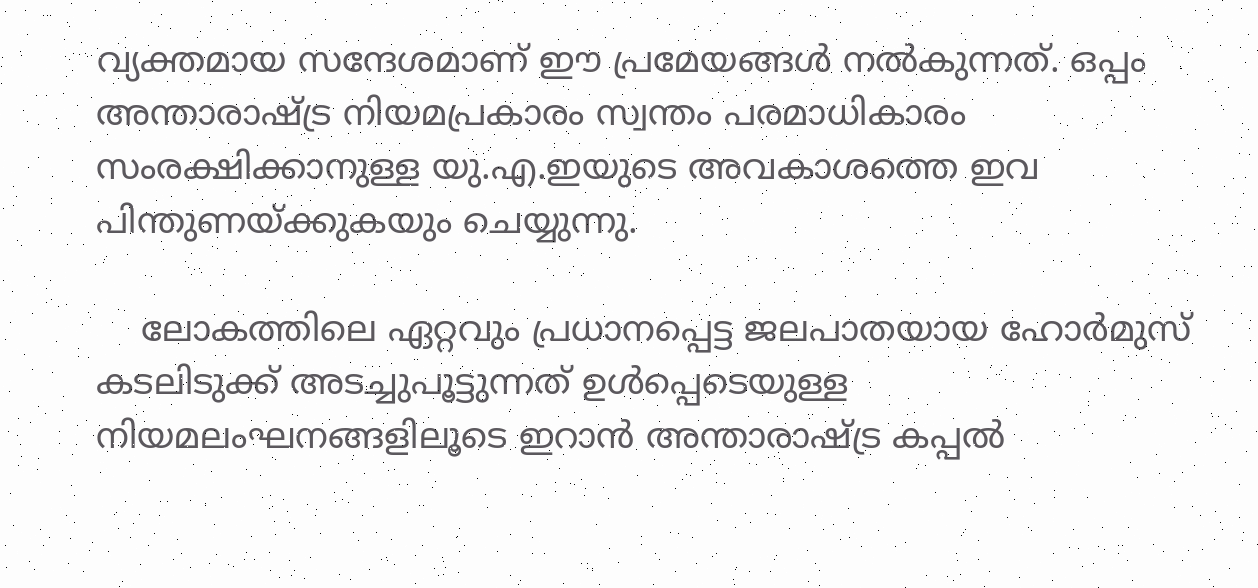വ്യക്തമായ സന്ദേശമാണ് ഈ പ്രമേയങ്ങൾ നൽകുന്നത്. ഒപ്പം അന്താരാഷ്ട്ര നിയമപ്രകാരം സ്വന്തം പരമാധികാരം സംരക്ഷിക്കാനുള്ള യു.എ.ഇയുടെ അവകാശത്തെ ഇവ പിന്തുണയ്ക്കുകയും ചെയ്യുന്നു.

    ലോകത്തിലെ ഏറ്റവും പ്രധാനപ്പെട്ട ജലപാതയായ ഹോർമുസ് കടലിടുക്ക് അടച്ചുപൂട്ടുന്നത് ഉൾപ്പെടെയുള്ള നിയമലംഘനങ്ങളിലൂടെ ഇറാൻ അന്താരാഷ്ട്ര കപ്പൽ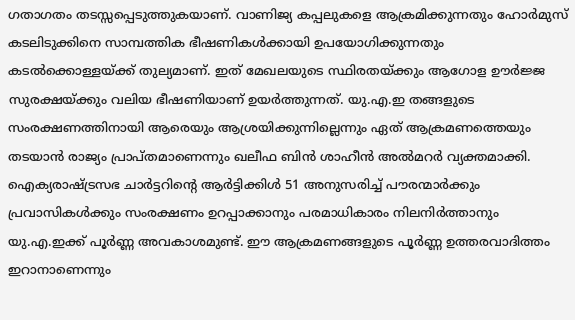ഗതാഗതം തടസ്സപ്പെടുത്തുകയാണ്. വാണിജ്യ കപ്പലുകളെ ആക്രമിക്കുന്നതും ഹോർമുസ് കടലിടുക്കിനെ സാമ്പത്തിക ഭീഷണികൾക്കായി ഉപയോഗിക്കുന്നതും കടൽക്കൊള്ളയ്ക്ക് തുല്യമാണ്. ഇത് മേഖലയുടെ സ്ഥിരതയ്ക്കും ആഗോള ഊർജ്ജ സുരക്ഷയ്ക്കും വലിയ ഭീഷണിയാണ് ഉയർത്തുന്നത്. യു.എ.ഇ തങ്ങളുടെ സംരക്ഷണത്തിനായി ആരെയും ആശ്രയിക്കുന്നില്ലെന്നും ഏത് ആക്രമണത്തെയും തടയാൻ രാജ്യം പ്രാപ്തമാണെന്നും ഖലീഫ ബിൻ ശാഹീൻ അൽമറർ വ്യക്തമാക്കി. ഐക്യരാഷ്ട്രസഭ ചാർട്ടറിന്റെ ആർട്ടിക്കിൾ 51 അനുസരിച്ച് പൗരന്മാർക്കും പ്രവാസികൾക്കും സംരക്ഷണം ഉറപ്പാക്കാനും പരമാധികാരം നിലനിർത്താനും യു.എ.ഇക്ക് പൂർണ്ണ അവകാശമുണ്ട്. ഈ ആക്രമണങ്ങളുടെ പൂർണ്ണ ഉത്തരവാദിത്തം ഇറാനാണെന്നും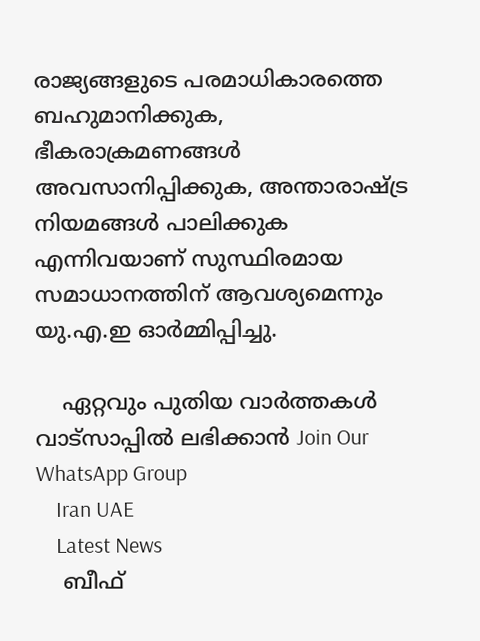രാജ്യങ്ങളുടെ പരമാധികാരത്തെ ബഹുമാനിക്കുക, ഭീകരാക്രമണങ്ങൾ അവസാനിപ്പിക്കുക, അന്താരാഷ്ട്ര നിയമങ്ങൾ പാലിക്കുക എന്നിവയാണ് സുസ്ഥിരമായ സമാധാനത്തിന് ആവശ്യമെന്നും യു.എ.ഇ ഓർമ്മിപ്പിച്ചു.

    ഏറ്റവും പുതിയ വാർത്തകൾ വാട്സാപ്പിൽ ലഭിക്കാൻ Join Our WhatsApp Group
    Iran UAE
    Latest News
    ബീഫ്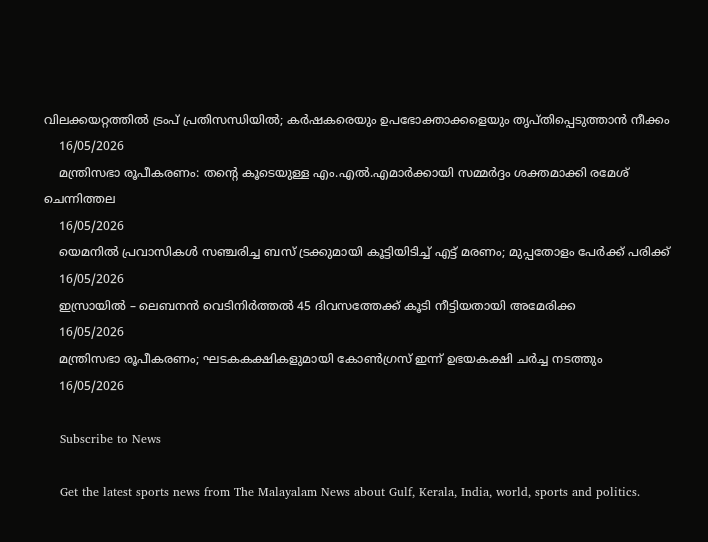വിലക്കയറ്റത്തിൽ ട്രംപ് പ്രതിസന്ധിയിൽ; കർഷകരെയും ഉപഭോക്താക്കളെയും തൃപ്തിപ്പെടുത്താൻ നീക്കം
    16/05/2026
    മന്ത്രിസഭാ രൂപീകരണം: തന്റെ കൂടെയുള്ള എം.എൽ.എമാർക്കായി സമ്മർദ്ദം ശക്തമാക്കി രമേശ് ചെന്നിത്തല
    16/05/2026
    യെമനിൽ പ്രവാസികൾ സഞ്ചരിച്ച ബസ് ട്രക്കുമായി കൂട്ടിയിടിച്ച് എട്ട് മരണം; മുപ്പതോളം പേർക്ക് പരിക്ക്
    16/05/2026
    ഇസ്രായിൽ – ലെബനൻ വെടിനിർത്തൽ 45 ദിവസത്തേക്ക് കൂടി നീട്ടിയതായി അമേരിക്ക
    16/05/2026
    മന്ത്രിസഭാ രൂപീകരണം; ഘടകകക്ഷികളുമായി കോൺഗ്രസ് ഇന്ന് ഉഭയകക്ഷി ചർച്ച നടത്തും
    16/05/2026

    Subscribe to News

    Get the latest sports news from The Malayalam News about Gulf, Kerala, India, world, sports and politics.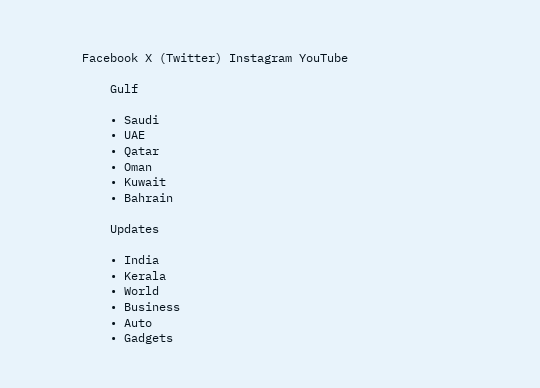Facebook X (Twitter) Instagram YouTube

    Gulf

    • Saudi
    • UAE
    • Qatar
    • Oman
    • Kuwait
    • Bahrain

    Updates

    • India
    • Kerala
    • World
    • Business
    • Auto
    • Gadgets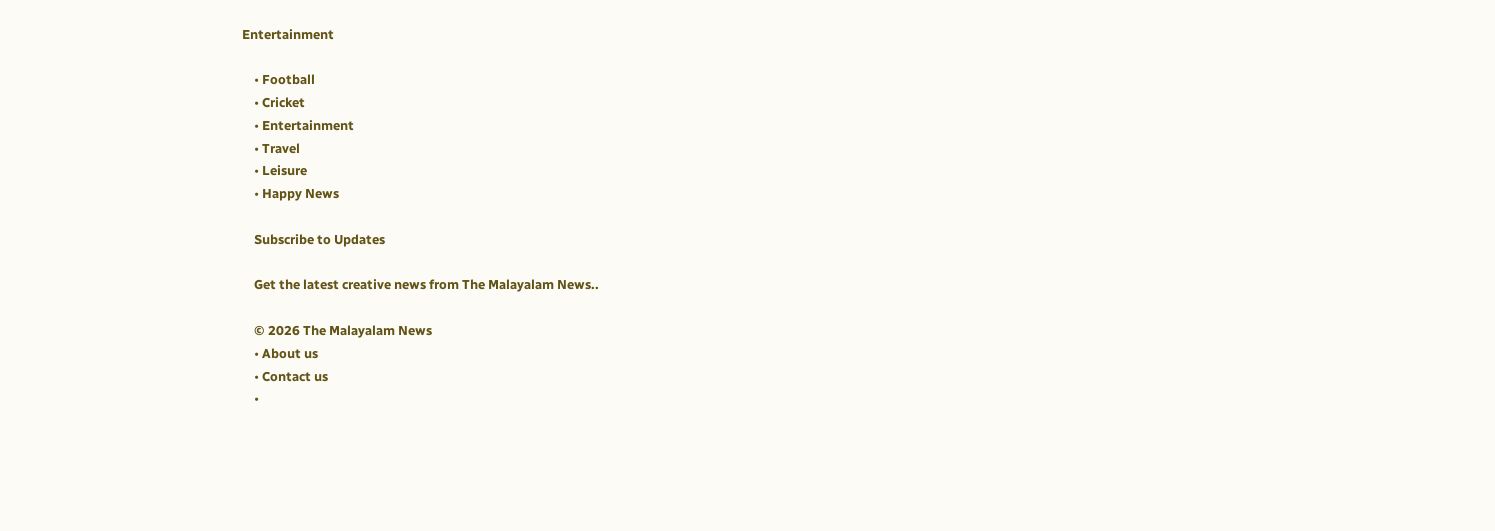Entertainment

    • Football
    • Cricket
    • Entertainment
    • Travel
    • Leisure
    • Happy News

    Subscribe to Updates

    Get the latest creative news from The Malayalam News..

    © 2026 The Malayalam News
    • About us
    • Contact us
    •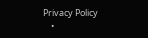Privacy Policy
    •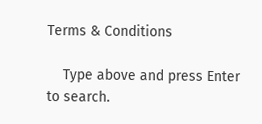Terms & Conditions

    Type above and press Enter to search.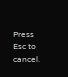Press Esc to cancel.